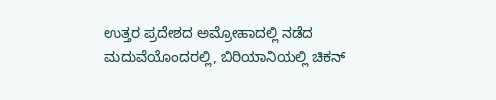ಉತ್ತರ ಪ್ರದೇಶದ ಅಮ್ರೋಹಾದಲ್ಲಿ ನಡೆದ ಮದುವೆಯೊಂದರಲ್ಲಿ, ಬಿರಿಯಾನಿಯಲ್ಲಿ ಚಿಕನ್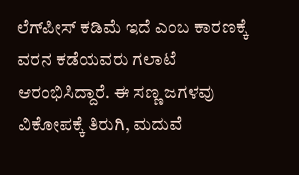ಲೆಗ್‌ಪೀಸ್ ಕಡಿಮೆ ಇದೆ ಎಂಬ ಕಾರಣಕ್ಕೆ ವರನ ಕಡೆಯವರು ಗಲಾಟೆ ಆರಂಭಿಸಿದ್ದಾರೆ. ಈ ಸಣ್ಣ ಜಗಳವು ವಿಕೋಪಕ್ಕೆ ತಿರುಗಿ, ಮದುವೆ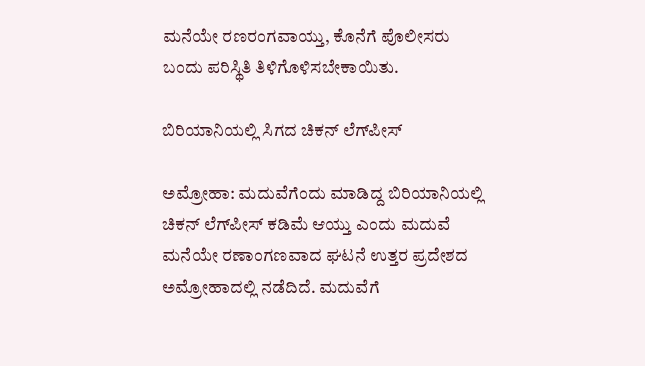ಮನೆಯೇ ರಣರಂಗವಾಯ್ತು, ಕೊನೆಗೆ ಪೊಲೀಸರು ಬಂದು ಪರಿಸ್ಥಿತಿ ತಿಳಿಗೊಳಿಸಬೇಕಾಯಿತು.

ಬಿರಿಯಾನಿಯಲ್ಲಿ ಸಿಗದ ಚಿಕನ್ ಲೆಗ್‌ಪೀಸ್

ಅಮ್ರೋಹಾ: ಮದುವೆಗೆಂದು ಮಾಡಿದ್ದ ಬಿರಿಯಾನಿಯಲ್ಲಿ ಚಿಕನ್ ಲೆಗ್‌ಪೀಸ್ ಕಡಿಮೆ ಆಯ್ತು ಎಂದು ಮದುವೆ ಮನೆಯೇ ರಣಾಂಗಣವಾದ ಘಟನೆ ಉತ್ತರ ಪ್ರದೇಶದ ಅಮ್ರೋಹಾದಲ್ಲಿ ನಡೆದಿದೆ. ಮದುವೆಗೆ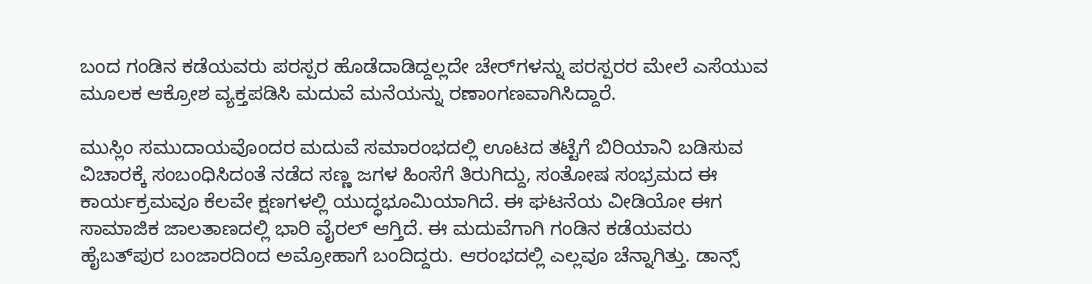ಬಂದ ಗಂಡಿನ ಕಡೆಯವರು ಪರಸ್ಪರ ಹೊಡೆದಾಡಿದ್ದಲ್ಲದೇ ಚೇರ್‌ಗಳನ್ನು ಪರಸ್ಪರರ ಮೇಲೆ ಎಸೆಯುವ ಮೂಲಕ ಆಕ್ರೋಶ ವ್ಯಕ್ತಪಡಿಸಿ ಮದುವೆ ಮನೆಯನ್ನು ರಣಾಂಗಣವಾಗಿಸಿದ್ದಾರೆ.

ಮುಸ್ಲಿಂ ಸಮುದಾಯವೊಂದರ ಮದುವೆ ಸಮಾರಂಭದಲ್ಲಿ ಊಟದ ತಟ್ಟೆಗೆ ಬಿರಿಯಾನಿ ಬಡಿಸುವ ವಿಚಾರಕ್ಕೆ ಸಂಬಂಧಿಸಿದಂತೆ ನಡೆದ ಸಣ್ಣ ಜಗಳ ಹಿಂಸೆಗೆ ತಿರುಗಿದ್ದು, ಸಂತೋಷ ಸಂಭ್ರಮದ ಈ ಕಾರ್ಯಕ್ರಮವೂ ಕೆಲವೇ ಕ್ಷಣಗಳಲ್ಲಿ ಯುದ್ಧಭೂಮಿಯಾಗಿದೆ. ಈ ಘಟನೆಯ ವೀಡಿಯೋ ಈಗ ಸಾಮಾಜಿಕ ಜಾಲತಾಣದಲ್ಲಿ ಭಾರಿ ವೈರಲ್ ಆಗ್ತಿದೆ. ಈ ಮದುವೆಗಾಗಿ ಗಂಡಿನ ಕಡೆಯವರು ಹೈಬತ್‌ಪುರ ಬಂಜಾರದಿಂದ ಅಮ್ರೋಹಾಗೆ ಬಂದಿದ್ದರು. ಆರಂಭದಲ್ಲಿ ಎಲ್ಲವೂ ಚೆನ್ನಾಗಿತ್ತು. ಡಾನ್ಸ್‌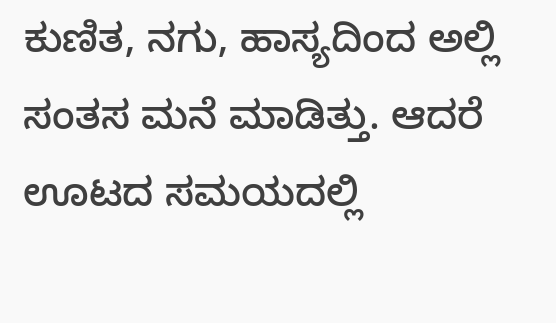ಕುಣಿತ, ನಗು, ಹಾಸ್ಯದಿಂದ ಅಲ್ಲಿ ಸಂತಸ ಮನೆ ಮಾಡಿತ್ತು. ಆದರೆ ಊಟದ ಸಮಯದಲ್ಲಿ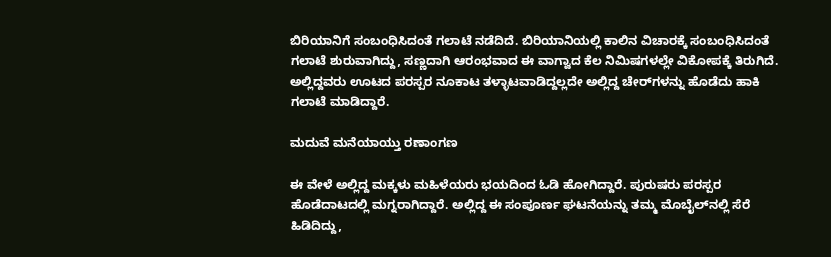ಬಿರಿಯಾನಿಗೆ ಸಂಬಂಧಿಸಿದಂತೆ ಗಲಾಟೆ ನಡೆದಿದೆ. ಬಿರಿಯಾನಿಯಲ್ಲಿ ಕಾಲಿನ ವಿಚಾರಕ್ಕೆ ಸಂಬಂಧಿಸಿದಂತೆ ಗಲಾಟೆ ಶುರುವಾಗಿದ್ದು, ಸಣ್ಣದಾಗಿ ಆರಂಭವಾದ ಈ ವಾಗ್ವಾದ ಕೆಲ ನಿಮಿಷಗಳಲ್ಲೇ ವಿಕೋಪಕ್ಕೆ ತಿರುಗಿದೆ. ಅಲ್ಲಿದ್ದವರು ಊಟದ ಪರಸ್ಪರ ನೂಕಾಟ ತಳ್ಳಾಟವಾಡಿದ್ದಲ್ಲದೇ ಅಲ್ಲಿದ್ದ ಚೇರ್‌ಗಳನ್ನು ಹೊಡೆದು ಹಾಕಿ ಗಲಾಟೆ ಮಾಡಿದ್ದಾರೆ.

ಮದುವೆ ಮನೆಯಾಯ್ತು ರಣಾಂಗಣ

ಈ ವೇಳೆ ಅಲ್ಲಿದ್ದ ಮಕ್ಕಳು ಮಹಿಳೆಯರು ಭಯದಿಂದ ಓಡಿ ಹೋಗಿದ್ದಾರೆ. ಪುರುಷರು ಪರಸ್ಪರ ಹೊಡೆದಾಟದಲ್ಲಿ ಮಗ್ನರಾಗಿದ್ದಾರೆ. ಅಲ್ಲಿದ್ದ ಈ ಸಂಪೂರ್ಣ ಘಟನೆಯನ್ನು ತಮ್ಮ ಮೊಬೈಲ್‌ನಲ್ಲಿ ಸೆರೆ ಹಿಡಿದಿದ್ದು,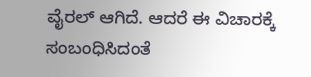ವೈರಲ್ ಆಗಿದೆ. ಆದರೆ ಈ ವಿಚಾರಕ್ಕೆ ಸಂಬಂಧಿಸಿದಂತೆ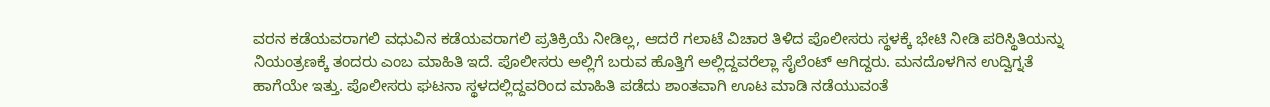ವರನ ಕಡೆಯವರಾಗಲಿ ವಧುವಿನ ಕಡೆಯವರಾಗಲಿ ಪ್ರತಿಕ್ರಿಯೆ ನೀಡಿಲ್ಲ, ಆದರೆ ಗಲಾಟೆ ವಿಚಾರ ತಿಳಿದ ಪೊಲೀಸರು ಸ್ಥಳಕ್ಕೆ ಭೇಟಿ ನೀಡಿ ಪರಿಸ್ಥಿತಿಯನ್ನು ನಿಯಂತ್ರಣಕ್ಕೆ ತಂದರು ಎಂಬ ಮಾಹಿತಿ ಇದೆ. ಪೊಲೀಸರು ಅಲ್ಲಿಗೆ ಬರುವ ಹೊತ್ತಿಗೆ ಅಲ್ಲಿದ್ದವರೆಲ್ಲಾ ಸೈಲೆಂಟ್ ಆಗಿದ್ದರು. ಮನದೊಳಗಿನ ಉದ್ವಿಗ್ನತೆ ಹಾಗೆಯೇ ಇತ್ತು. ಪೊಲೀಸರು ಘಟನಾ ಸ್ಥಳದಲ್ಲಿದ್ದವರಿಂದ ಮಾಹಿತಿ ಪಡೆದು ಶಾಂತವಾಗಿ ಊಟ ಮಾಡಿ ನಡೆಯುವಂತೆ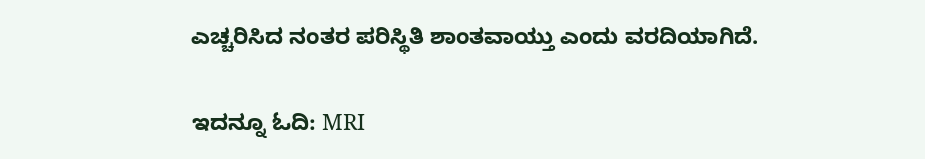ಎಚ್ಚರಿಸಿದ ನಂತರ ಪರಿಸ್ಥಿತಿ ಶಾಂತವಾಯ್ತು ಎಂದು ವರದಿಯಾಗಿದೆ.

ಇದನ್ನೂ ಓದಿ: MRI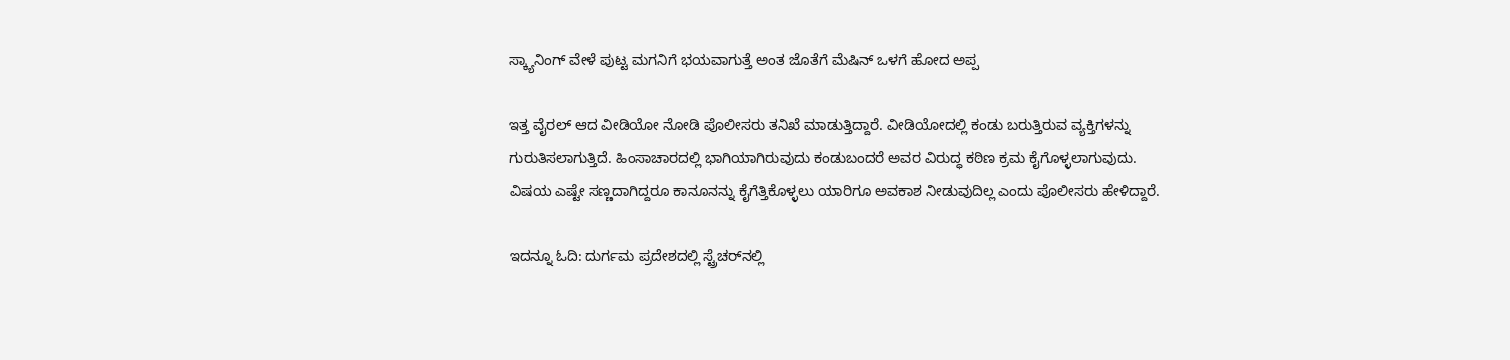ಸ್ಕ್ಯಾನಿಂಗ್ ವೇಳೆ ಪುಟ್ಟ ಮಗನಿಗೆ ಭಯವಾಗುತ್ತೆ ಅಂತ ಜೊತೆಗೆ ಮೆಷಿನ್ ಒಳಗೆ ಹೋದ ಅಪ್ಪ

ಇತ್ತ ವೈರಲ್ ಆದ ವೀಡಿಯೋ ನೋಡಿ ಪೊಲೀಸರು ತನಿಖೆ ಮಾಡುತ್ತಿದ್ದಾರೆ. ವೀಡಿಯೋದಲ್ಲಿ ಕಂಡು ಬರುತ್ತಿರುವ ವ್ಯಕ್ತಿಗಳನ್ನು ಗುರುತಿಸಲಾಗುತ್ತಿದೆ. ಹಿಂಸಾಚಾರದಲ್ಲಿ ಭಾಗಿಯಾಗಿರುವುದು ಕಂಡುಬಂದರೆ ಅವರ ವಿರುದ್ಧ ಕಠಿಣ ಕ್ರಮ ಕೈಗೊಳ್ಳಲಾಗುವುದು. ವಿಷಯ ಎಷ್ಟೇ ಸಣ್ಣದಾಗಿದ್ದರೂ ಕಾನೂನನ್ನು ಕೈಗೆತ್ತಿಕೊಳ್ಳಲು ಯಾರಿಗೂ ಅವಕಾಶ ನೀಡುವುದಿಲ್ಲ ಎಂದು ಪೊಲೀಸರು ಹೇಳಿದ್ದಾರೆ.

ಇದನ್ನೂ ಓದಿ: ದುರ್ಗಮ ಪ್ರದೇಶದಲ್ಲಿ ಸ್ಟ್ರೆಚರ್‌ನಲ್ಲಿ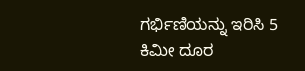ಗರ್ಭಿಣಿಯನ್ನು ಇರಿಸಿ 5 ಕಿಮೀ ದೂರ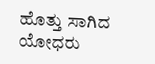ಹೊತ್ತು ಸಾಗಿದ ಯೋಧರು